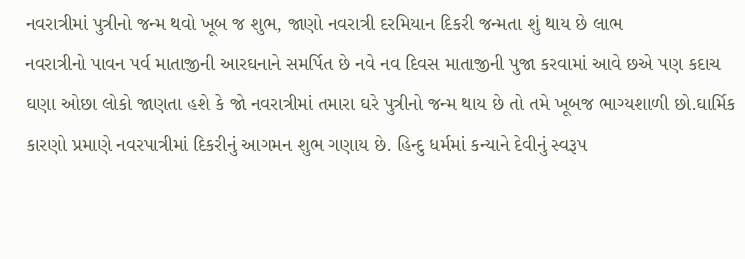નવરાત્રીમાં પુત્રીનો જન્મ થવો ખૂબ જ શુભ, જાણો નવરાત્રી દરમિયાન દિકરી જન્મતા શું થાય છે લાભ
નવરાત્રીનો પાવન પર્વ માતાજીની આરઘનાને સમર્પિત છે નવે નવ દિવસ માતાજીની પુજા કરવામાં આવે છએ પણ કદાચ ઘણા ઓછા લોકો જાણતા હશે કે જો નવરાત્રીમાં તમારા ઘરે પુત્રીનો જન્મ થાય છે તો તમે ખૂબજ ભાગ્યશાળી છો.ઘાર્મિક કારણો પ્રમાણે નવરપાત્રીમાં દિકરીનું આગમન શુભ ગણાય છે. હિન્દુ ધર્મમાં કન્યાને દેવીનું સ્વરૂપ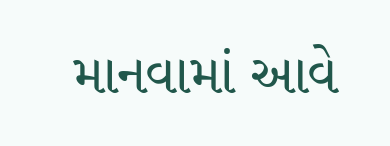માનવામાં આવે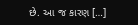છે. આ જ કારણ […]